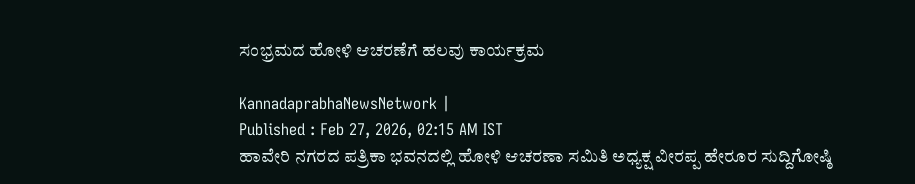ಸಂಭ್ರಮದ ಹೋಳಿ ಆಚರಣೆಗೆ ಹಲವು ಕಾರ್ಯಕ್ರಮ

KannadaprabhaNewsNetwork |
Published : Feb 27, 2026, 02:15 AM IST
ಹಾವೇರಿ ನಗರದ ಪತ್ರಿಕಾ ಭವನದಲ್ಲಿ ಹೋಳಿ ಆಚರಣಾ ಸಮಿತಿ ಅಧ್ಯಕ್ಷ ವೀರಪ್ಪ ಹೇರೂರ ಸುದ್ದಿಗೋಷ್ಠಿ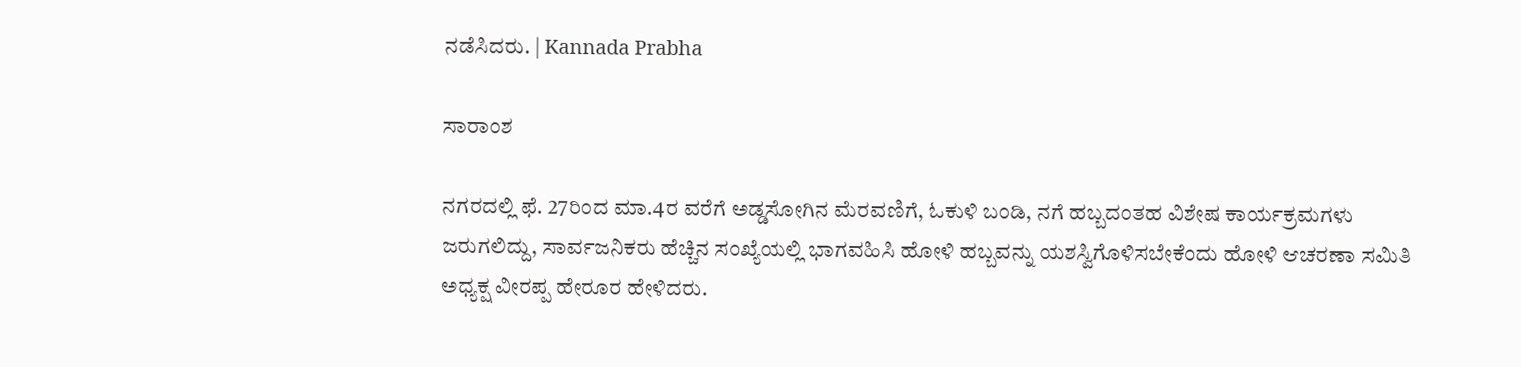ನಡೆಸಿದರು. | Kannada Prabha

ಸಾರಾಂಶ

ನಗರದಲ್ಲಿ ಫೆ. 27ರಿಂದ ಮಾ.4ರ ವರೆಗೆ ಅಡ್ಡಸೋಗಿನ ಮೆರವಣಿಗೆ, ಓಕುಳಿ ಬಂಡಿ, ನಗೆ ಹಬ್ಬದಂತಹ ವಿಶೇಷ ಕಾರ್ಯಕ್ರಮಗಳು ಜರುಗಲಿದ್ದು, ಸಾರ್ವಜನಿಕರು ಹೆಚ್ಚಿನ ಸಂಖ್ಯೆಯಲ್ಲಿ ಭಾಗವಹಿಸಿ ಹೋಳಿ ಹಬ್ಬವನ್ನು ಯಶಸ್ವಿಗೊಳಿಸಬೇಕೆಂದು ಹೋಳಿ ಆಚರಣಾ ಸಮಿತಿ ಅಧ್ಯಕ್ಷ ವೀರಪ್ಪ ಹೇರೂರ ಹೇಳಿದರು.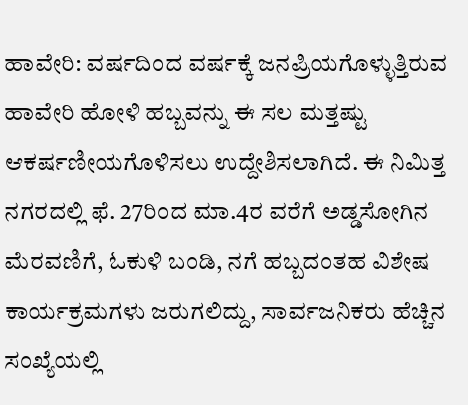ಹಾವೇರಿ: ವರ್ಷದಿಂದ ವರ್ಷಕ್ಕೆ ಜನಪ್ರಿಯಗೊಳ್ಳುತ್ತಿರುವ ಹಾವೇರಿ ಹೋಳಿ ಹಬ್ಬವನ್ನು ಈ ಸಲ ಮತ್ತಷ್ಟು ಆಕರ್ಷಣೀಯಗೊಳಿಸಲು ಉದ್ದೇಶಿಸಲಾಗಿದೆ. ಈ ನಿಮಿತ್ತ ನಗರದಲ್ಲಿ ಫೆ. 27ರಿಂದ ಮಾ.4ರ ವರೆಗೆ ಅಡ್ಡಸೋಗಿನ ಮೆರವಣಿಗೆ, ಓಕುಳಿ ಬಂಡಿ, ನಗೆ ಹಬ್ಬದಂತಹ ವಿಶೇಷ ಕಾರ್ಯಕ್ರಮಗಳು ಜರುಗಲಿದ್ದು, ಸಾರ್ವಜನಿಕರು ಹೆಚ್ಚಿನ ಸಂಖ್ಯೆಯಲ್ಲಿ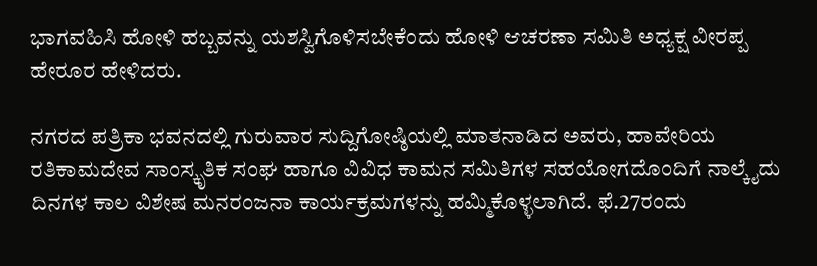ಭಾಗವಹಿಸಿ ಹೋಳಿ ಹಬ್ಬವನ್ನು ಯಶಸ್ವಿಗೊಳಿಸಬೇಕೆಂದು ಹೋಳಿ ಆಚರಣಾ ಸಮಿತಿ ಅಧ್ಯಕ್ಷ ವೀರಪ್ಪ ಹೇರೂರ ಹೇಳಿದರು.

ನಗರದ ಪತ್ರಿಕಾ ಭವನದಲ್ಲಿ ಗುರುವಾರ ಸುದ್ದಿಗೋಷ್ಠಿಯಲ್ಲಿ ಮಾತನಾಡಿದ ಅವರು, ಹಾವೇರಿಯ ರತಿಕಾಮದೇವ ಸಾಂಸ್ಕೃತಿಕ ಸಂಘ ಹಾಗೂ ವಿವಿಧ ಕಾಮನ ಸಮಿತಿಗಳ ಸಹಯೋಗದೊಂದಿಗೆ ನಾಲ್ಕೈದು ದಿನಗಳ ಕಾಲ ವಿಶೇಷ ಮನರಂಜನಾ ಕಾರ್ಯಕ್ರಮಗಳನ್ನು ಹಮ್ಮಿಕೊಳ್ಳಲಾಗಿದೆ. ಫೆ.27ರಂದು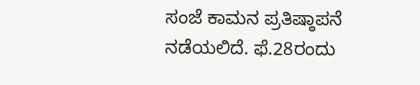ಸಂಜೆ ಕಾಮನ ಪ್ರತಿಷ್ಠಾಪನೆ ನಡೆಯಲಿದೆ. ಫೆ.28ರಂದು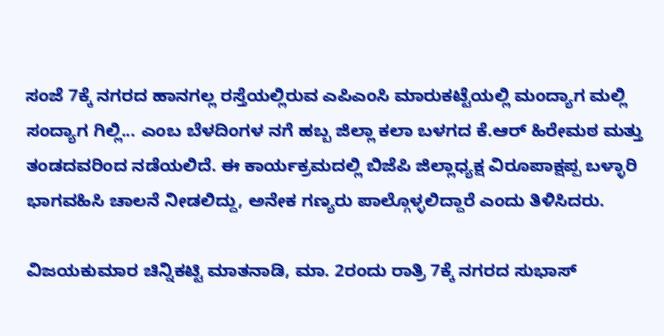ಸಂಜೆ 7ಕ್ಕೆ ನಗರದ ಹಾನಗಲ್ಲ ರಸ್ತೆಯಲ್ಲಿರುವ ಎಪಿಎಂಸಿ ಮಾರುಕಟ್ಟೆಯಲ್ಲಿ ಮಂದ್ಯಾಗ ಮಲ್ಲಿ ಸಂದ್ಯಾಗ ಗಿಲ್ಲಿ... ಎಂಬ ಬೆಳದಿಂಗಳ ನಗೆ ಹಬ್ಬ ಜಿಲ್ಲಾ ಕಲಾ ಬಳಗದ ಕೆ.ಆರ್ ಹಿರೇಮಠ ಮತ್ತು ತಂಡದವರಿಂದ ನಡೆಯಲಿದೆ. ಈ ಕಾರ್ಯಕ್ರಮದಲ್ಲಿ ಬಿಜೆಪಿ ಜಿಲ್ಲಾಧ್ಯಕ್ಷ ವಿರೂಪಾಕ್ಷಪ್ಪ ಬಳ್ಳಾರಿ ಭಾಗವಹಿಸಿ ಚಾಲನೆ ನೀಡಲಿದ್ದು, ಅನೇಕ ಗಣ್ಯರು ಪಾಲ್ಗೊಳ್ಳಲಿದ್ದಾರೆ ಎಂದು ತಿಳಿಸಿದರು.

ವಿಜಯಕುಮಾರ ಚಿನ್ನಿಕಟ್ಟಿ ಮಾತನಾಡಿ, ಮಾ. 2ರಂದು ರಾತ್ರಿ 7ಕ್ಕೆ ನಗರದ ಸುಭಾಸ್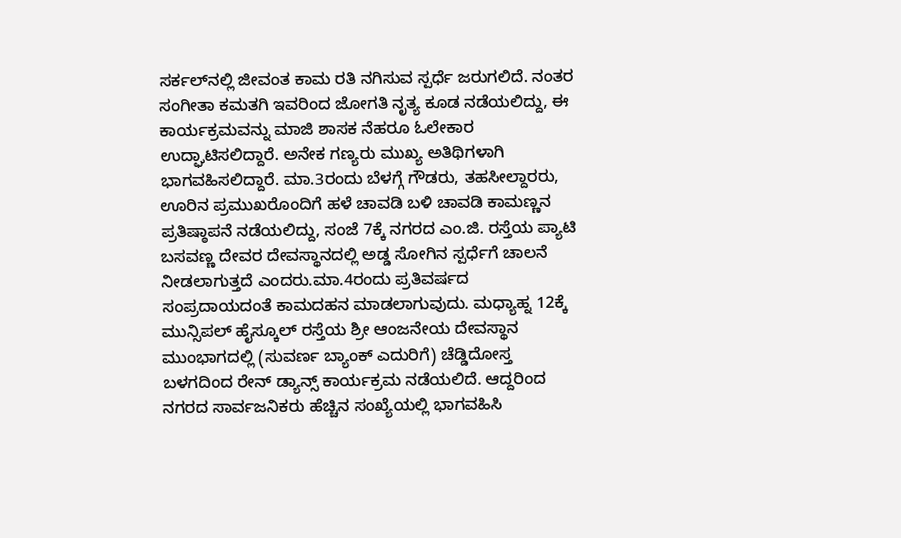ಸರ್ಕಲ್‌ನಲ್ಲಿ ಜೀವಂತ ಕಾಮ ರತಿ ನಗಿಸುವ ಸ್ಪರ್ಧೆ ಜರುಗಲಿದೆ. ನಂತರ ಸಂಗೀತಾ ಕಮತಗಿ ಇವರಿಂದ ಜೋಗತಿ ನೃತ್ಯ ಕೂಡ ನಡೆಯಲಿದ್ದು, ಈ ಕಾರ್ಯಕ್ರಮವನ್ನು ಮಾಜಿ ಶಾಸಕ ನೆಹರೂ ಓಲೇಕಾರ ಉದ್ಘಾಟಿಸಲಿದ್ದಾರೆ. ಅನೇಕ ಗಣ್ಯರು ಮುಖ್ಯ ಅತಿಥಿಗಳಾಗಿ ಭಾಗವಹಿಸಲಿದ್ದಾರೆ. ಮಾ.3ರಂದು ಬೆಳಗ್ಗೆ ಗೌಡರು, ತಹಸೀಲ್ದಾರರು, ಊರಿನ ಪ್ರಮುಖರೊಂದಿಗೆ ಹಳೆ ಚಾವಡಿ ಬಳಿ ಚಾವಡಿ ಕಾಮಣ್ಣನ ಪ್ರತಿಷ್ಠಾಪನೆ ನಡೆಯಲಿದ್ದು, ಸಂಜೆ 7ಕ್ಕೆ ನಗರದ ಎಂ.ಜಿ. ರಸ್ತೆಯ ಪ್ಯಾಟಿ ಬಸವಣ್ಣ ದೇವರ ದೇವಸ್ಥಾನದಲ್ಲಿ ಅಡ್ಡ ಸೋಗಿನ ಸ್ಪರ್ಧೆಗೆ ಚಾಲನೆ ನೀಡಲಾಗುತ್ತದೆ ಎಂದರು.ಮಾ.4ರಂದು ಪ್ರತಿವರ್ಷದ ಸಂಪ್ರದಾಯದಂತೆ ಕಾಮದಹನ ಮಾಡಲಾಗುವುದು. ಮಧ್ಯಾಹ್ನ 12ಕ್ಕೆ ಮುನ್ಸಿಪಲ್ ಹೈಸ್ಕೂಲ್ ರಸ್ತೆಯ ಶ್ರೀ ಆಂಜನೇಯ ದೇವಸ್ಥಾನ ಮುಂಭಾಗದಲ್ಲಿ (ಸುವರ್ಣ ಬ್ಯಾಂಕ್ ಎದುರಿಗೆ) ಚೆಡ್ಡಿದೋಸ್ತ ಬಳಗದಿಂದ ರೇನ್ ಡ್ಯಾನ್ಸ್ ಕಾರ್ಯಕ್ರಮ ನಡೆಯಲಿದೆ. ಆದ್ದರಿಂದ ನಗರದ ಸಾರ್ವಜನಿಕರು ಹೆಚ್ಚಿನ ಸಂಖ್ಯೆಯಲ್ಲಿ ಭಾಗವಹಿಸಿ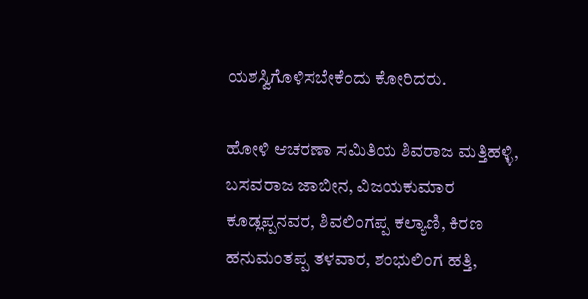ಯಶಸ್ವಿಗೊಳಿಸಬೇಕೆಂದು ಕೋರಿದರು.

ಹೋಳಿ ಆಚರಣಾ ಸಮಿತಿಯ ಶಿವರಾಜ ಮತ್ತಿಹಳ್ಳಿ, ಬಸವರಾಜ ಜಾಬೀನ, ವಿಜಯಕುಮಾರ ಕೂಡ್ಲಪ್ಪನವರ, ಶಿವಲಿಂಗಪ್ಪ ಕಲ್ಯಾಣಿ, ಕಿರಣ ಹನುಮಂತಪ್ಪ ತಳವಾರ, ಶಂಭುಲಿಂಗ ಹತ್ತಿ,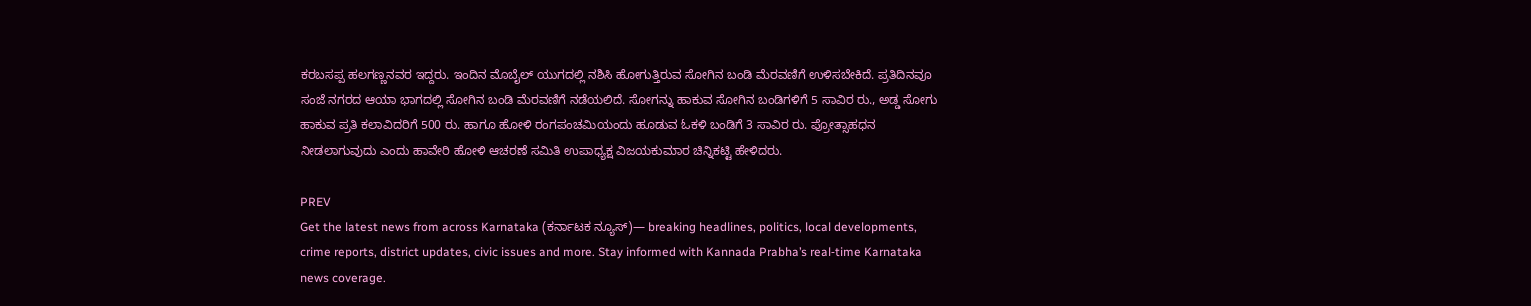ಕರಬಸಪ್ಪ ಹಲಗಣ್ಣನವರ ಇದ್ದರು. ಇಂದಿನ ಮೊಬೈಲ್ ಯುಗದಲ್ಲಿ ನಶಿಸಿ ಹೋಗುತ್ತಿರುವ ಸೋಗಿನ ಬಂಡಿ ಮೆರವಣಿಗೆ ಉಳಿಸಬೇಕಿದೆ. ಪ್ರತಿದಿನವೂ ಸಂಜೆ ನಗರದ ಆಯಾ ಭಾಗದಲ್ಲಿ ಸೋಗಿನ ಬಂಡಿ ಮೆರವಣಿಗೆ ನಡೆಯಲಿದೆ. ಸೋಗನ್ನು ಹಾಕುವ ಸೋಗಿನ ಬಂಡಿಗಳಿಗೆ 5 ಸಾವಿರ ರು., ಅಡ್ಡ ಸೋಗು ಹಾಕುವ ಪ್ರತಿ ಕಲಾವಿದರಿಗೆ 500 ರು. ಹಾಗೂ ಹೋಳಿ ರಂಗಪಂಚಮಿಯಂದು ಹೂಡುವ ಓಕಳಿ ಬಂಡಿಗೆ 3 ಸಾವಿರ ರು. ಪ್ರೋತ್ಸಾಹಧನ ನೀಡಲಾಗುವುದು ಎಂದು ಹಾವೇರಿ ಹೋಳಿ ಆಚರಣೆ ಸಮಿತಿ ಉಪಾಧ್ಯಕ್ಷ ವಿಜಯಕುಮಾರ ಚಿನ್ನಿಕಟ್ಟಿ ಹೇಳಿದರು.

PREV
Get the latest news from across Karnataka (ಕರ್ನಾಟಕ ನ್ಯೂಸ್)— breaking headlines, politics, local developments, crime reports, district updates, civic issues and more. Stay informed with Kannada Prabha’s real‑time Karnataka news coverage.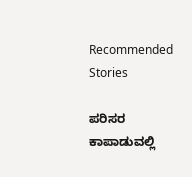Recommended Stories

ಪರಿಸರ ಕಾಪಾಡುವಲ್ಲಿ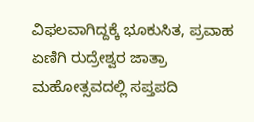ವಿಫಲವಾಗಿದ್ದಕ್ಕೆ ಭೂಕುಸಿತ, ಪ್ರವಾಹ
ಏಣಿಗಿ ರುದ್ರೇಶ್ವರ ಜಾತ್ರಾ ಮಹೋತ್ಸವದಲ್ಲಿ ಸಪ್ತಪದಿ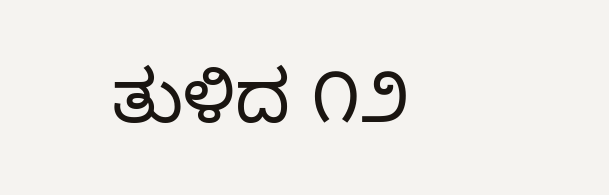ತುಳಿದ ೧೨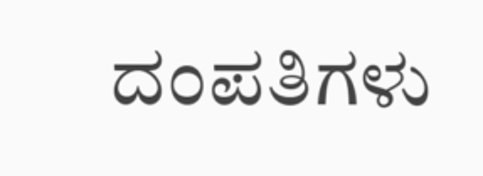ದಂಪತಿಗಳು